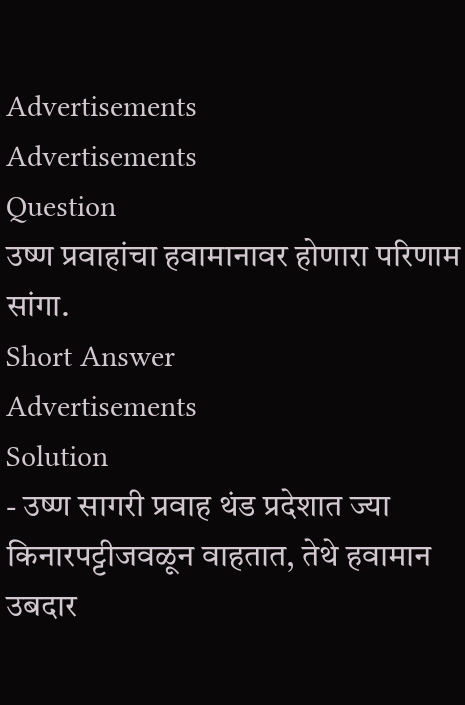Advertisements
Advertisements
Question
उष्ण प्रवाहांचा हवामानावर होणारा परिणाम सांगा.
Short Answer
Advertisements
Solution
- उष्ण सागरी प्रवाह थंड प्रदेशात ज्या किनारपट्टीजवळून वाहतात, तेथे हवामान उबदार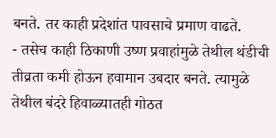बनते. तर काही प्रदेशांत पावसाचे प्रमाण वाढते.
- तसेच काही ठिकाणी उष्ण प्रवाहांमुळे तेथील थंडीची तीव्रता कमी होऊन हवामान उबदार बनते. त्यामुळे तेथील बंदरे हिवाळ्यातही गोठत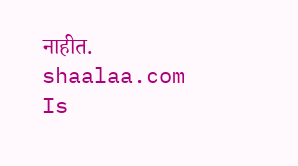नाहीत.
shaalaa.com
Is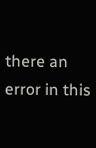there an error in this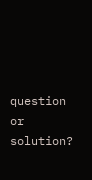question or solution?